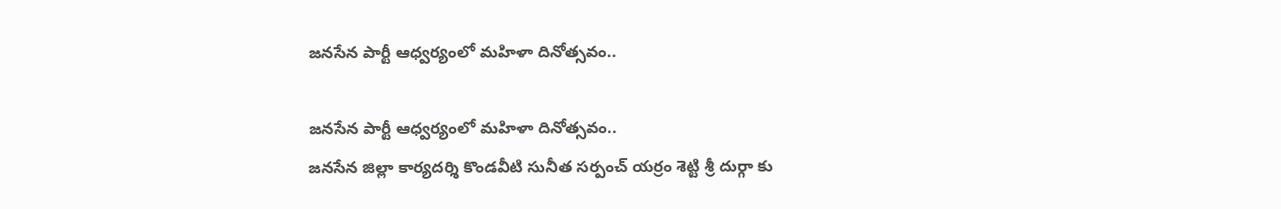జనసేన పార్టీ ఆధ్వర్యంలో మహిళా దినోత్సవం..

జనసేన పార్టీ ఆధ్వర్యంలో మహిళా దినోత్సవం..
జనసేన జిల్లా కార్యదర్శి కొండవీటి సునీత సర్పంచ్ యర్రం శెట్టి శ్రీ దుర్గా కు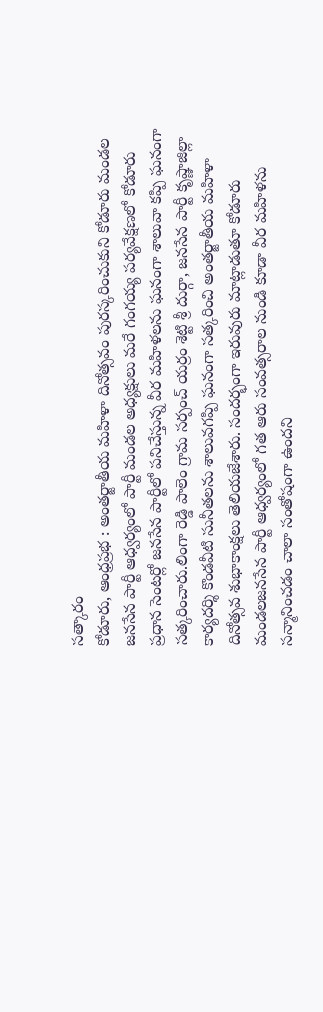సత్కారం
కోడూరు, ఆంధ్రప్రభ : అంతర్జాతీయ మహిళా దినోత్సవం పురస్కరించుకుని కోడూరు మండల జనసేన పార్టీ ఆధ్వర్యంలో పార్టీ మండల అధ్యక్షులు మరే గంగయ్య పర్యవేక్షణలో కోడూరు ప్రధాన సెంటర్లో జనసేన పార్టీలో పనిచేస్తున్న వీర మహిళలను ఘనంగా శాలువా కప్పి ఘనంగా సత్కరించారు.లింగా రెడ్డి పాలెం గ్రామ సర్పంచ్ యర్రం శెట్టి శ్రీ దుర్గా, జనసేన పార్టీ కృష్ణాజిల్లా కార్యదర్శి కొండవీటి సునీతలను శాలువగప్పి ఘనంగా సత్కరించి అంతర్జాతీయ మహిళా దినోత్సవ శుభాకాంక్షలు తెలియజేశారు. సందర్భంగా ఇరువురు మాట్లాడుతూ కోడూరు మండలజనసేన పార్టీ ఆధ్వర్యంలో గత ఆరు సంవత్సరాల నుండి కూడా వీర మహిళను సన్మానించడం చాలా సంతోషంగా ఉందని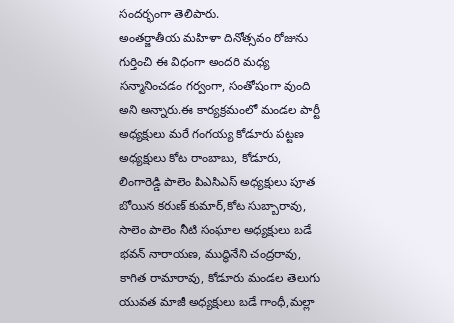సందర్భంగా తెలిపారు.
అంతర్జాతీయ మహిళా దినోత్సవం రోజును గుర్తించి ఈ విధంగా అందరి మధ్య సన్మానించడం గర్వంగా, సంతోషంగా వుంది అని అన్నారు.ఈ కార్యక్రమంలో మండల పార్టీ అధ్యక్షులు మరే గంగయ్య కోడూరు పట్టణ అధ్యక్షులు కోట రాంబాబు, కోడూరు, లింగారెడ్డి పాలెం పిఎసిఎస్ అధ్యక్షులు పూత బోయిన కరుణ్ కుమార్,కోట సుబ్బారావు, సాలెం పాలెం నీటి సంఘాల అధ్యక్షులు బడే భవన్ నారాయణ, ముద్ధినేని చంద్రరావు, కాగిత రామారావు, కోడూరు మండల తెలుగు యువత మాజీ అధ్యక్షులు బడే గాంధీ,మల్లా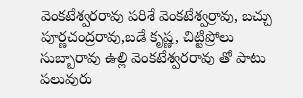వెంకటేశ్వరరావు పరిశే వెంకటేశ్వర్రావు, బచ్చు పూర్ణచంద్రరావు,బడే కృష్ణ, చిట్టిప్రోలు సుబ్బారావు ఉల్లి వెంకటేశ్వరరావు తో పాటు పలువురు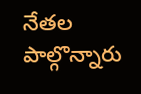నేతల పాల్గొన్నారు